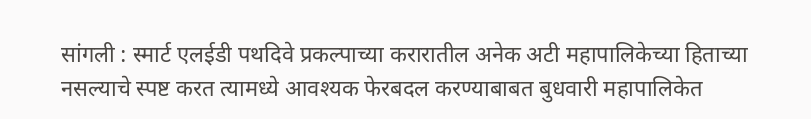सांगली : स्मार्ट एलईडी पथदिवे प्रकल्पाच्या करारातील अनेक अटी महापालिकेच्या हिताच्या नसल्याचे स्पष्ट करत त्यामध्ये आवश्यक फेरबदल करण्याबाबत बुधवारी महापालिकेत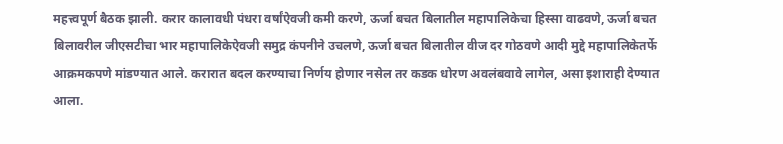महत्त्वपूर्ण बैठक झाली. करार कालावधी पंधरा वर्षांऐवजी कमी करणे, ऊर्जा बचत बिलातील महापालिकेचा हिस्सा वाढवणे, ऊर्जा बचत बिलावरील जीएसटीचा भार महापालिकेऐवजी समुद्र कंपनीने उचलणे, ऊर्जा बचत बिलातील वीज दर गोठवणे आदी मुद्दे महापालिकेतर्फे आक्रमकपणे मांडण्यात आले. करारात बदल करण्याचा निर्णय होणार नसेल तर कडक धोरण अवलंबवावे लागेल, असा इशाराही देण्यात आला.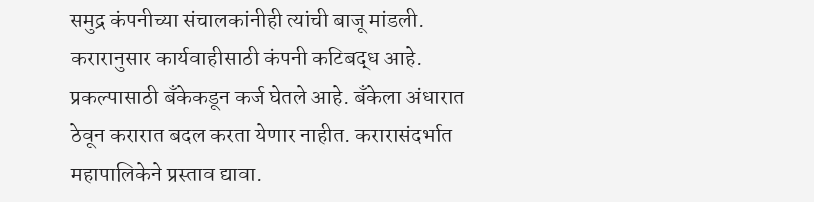समुद्र कंपनीच्या संचालकांनीही त्यांची बाजू मांडली. करारानुसार कार्यवाहीसाठी कंपनी कटिबद्ध आहे. प्रकल्पासाठी बँकेकडून कर्ज घेतले आहे. बँकेला अंधारात ठेवून करारात बदल करता येणार नाहीत. करारासंदर्भात महापालिकेने प्रस्ताव द्यावा.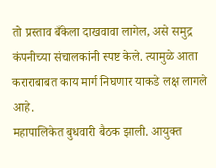तो प्रस्ताव बँकेला दाखवावा लागेल, असे समुद्र कंपनीच्या संचालकांनी स्पष्ट केले. त्यामुळे आता कराराबाबत काय मार्ग निघणार याकडे लक्ष लागले आहे.
महापालिकेत बुधवारी बैठक झाली. आयुक्त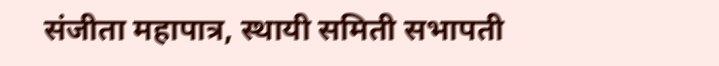संजीता महापात्र, स्थायी समिती सभापती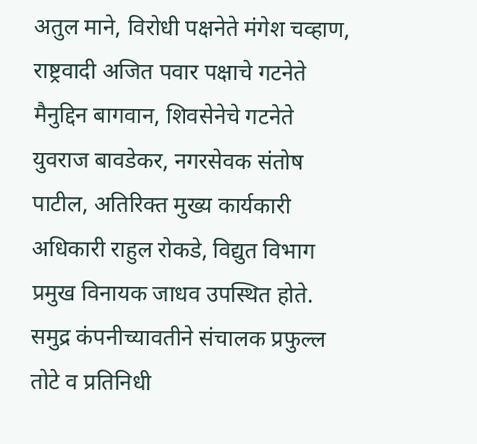अतुल माने, विरोधी पक्षनेते मंगेश चव्हाण, राष्ट्रवादी अजित पवार पक्षाचे गटनेते मैनुद्दिन बागवान, शिवसेनेचे गटनेते युवराज बावडेकर, नगरसेवक संतोष पाटील, अतिरिक्त मुख्य कार्यकारी अधिकारी राहुल रोकडे, विद्युत विभाग प्रमुख विनायक जाधव उपस्थित होते. समुद्र कंपनीच्यावतीने संचालक प्रफुल्ल तोटे व प्रतिनिधी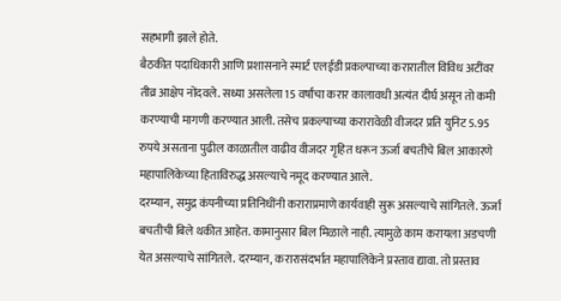सहभागी झाले होते.
बैठकीत पदाधिकारी आणि प्रशासनाने स्मार्ट एलईडी प्रकल्पाच्या करारातील विविध अटींवर तीव्र आक्षेप नोंदवले. सध्या असलेला 15 वर्षांचा करार कालावधी अत्यंत दीर्घ असून तो कमी करण्याची मागणी करण्यात आली. तसेच प्रकल्पाच्या करारावेळी वीजदर प्रति युनिट 5.95 रुपये असताना पुढील काळातील वाढीव वीजदर गृहित धरून ऊर्जा बचतीचे बिल आकारणे महापालिकेच्या हिताविरुद्ध असल्याचे नमूद करण्यात आले.
दरम्यान, समुद्र कंपनीच्या प्रतिनिधींनी कराराप्रमाणे कार्यवाही सुरू असल्याचे सांगितले. ऊर्जा बचतीची बिले थकीत आहेत. कामानुसार बिल मिळाले नाही. त्यामुळे काम करायला अडचणी येत असल्याचे सांगितले. दरम्यान, करारासंदर्भात महापालिकेने प्रस्ताव द्यावा. तो प्रस्ताव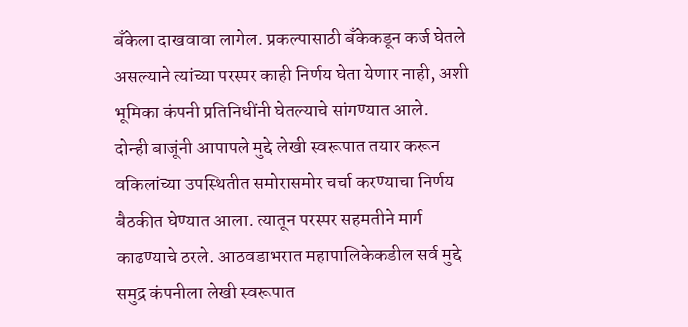बँकेला दाखवावा लागेल. प्रकल्पासाठी बँकेकडून कर्ज घेतले असल्याने त्यांच्या परस्पर काही निर्णय घेता येणार नाही, अशी भूमिका कंपनी प्रतिनिधींनी घेतल्याचे सांगण्यात आले.
दोन्ही बाजूंनी आपापले मुद्दे लेखी स्वरूपात तयार करून वकिलांच्या उपस्थितीत समोरासमोर चर्चा करण्याचा निर्णय बैठकीत घेण्यात आला. त्यातून परस्पर सहमतीने मार्ग काढण्याचे ठरले. आठवडाभरात महापालिकेकडील सर्व मुद्दे समुद्र कंपनीला लेखी स्वरूपात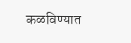कळविण्यात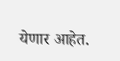येणार आहेत.